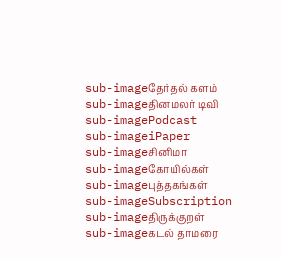sub-imageதேர்தல் களம்
sub-imageதினமலர் டிவி
sub-imagePodcast
sub-imageiPaper
sub-imageசினிமா
sub-imageகோயில்கள்
sub-imageபுத்தகங்கள்
sub-imageSubscription
sub-imageதிருக்குறள்
sub-imageகடல் தாமரை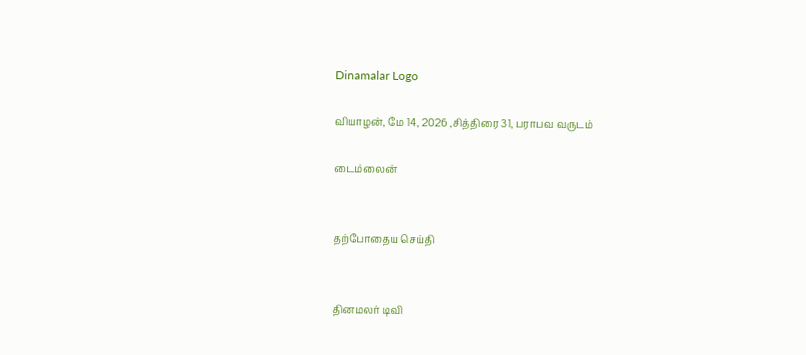Dinamalar Logo

வியாழன், மே 14, 2026 ,சித்திரை 31, பராபவ வருடம்

டைம்லைன்


தற்போதைய செய்தி


தினமலர் டிவி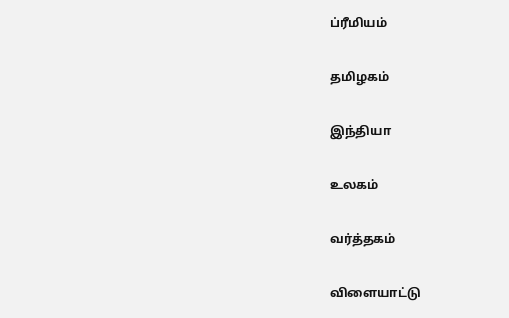ப்ரீமியம்


தமிழகம்


இந்தியா


உலகம்


வர்த்தகம்


விளையாட்டு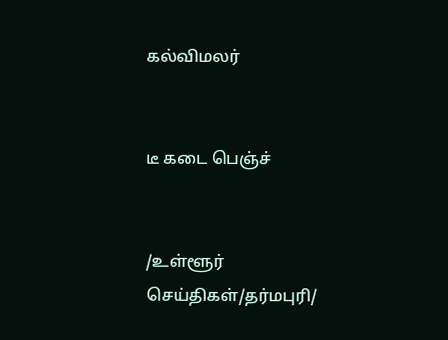கல்விமலர்


டீ கடை பெஞ்ச்


/உள்ளூர் செய்திகள்/தர்மபுரி/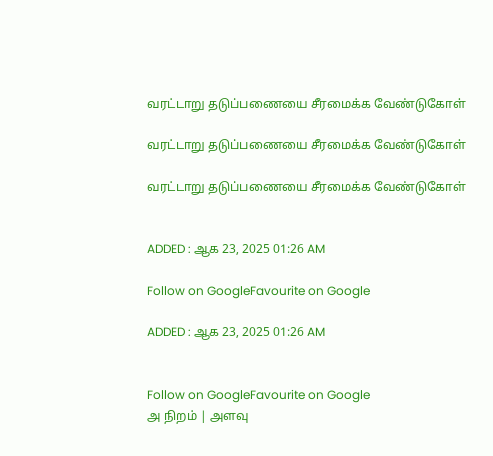வரட்டாறு தடுப்பணையை சீரமைக்க வேண்டுகோள்

வரட்டாறு தடுப்பணையை சீரமைக்க வேண்டுகோள்

வரட்டாறு தடுப்பணையை சீரமைக்க வேண்டுகோள்


ADDED : ஆக 23, 2025 01:26 AM

Follow on GoogleFavourite on Google

ADDED : ஆக 23, 2025 01:26 AM


Follow on GoogleFavourite on Google
அ நிறம் | அளவு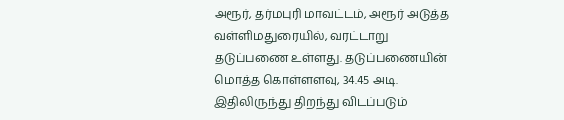அரூர், தர்மபுரி மாவட்டம், அரூர் அடுத்த வள்ளிமதுரையில், வரட்டாறு தடுப்பணை உள்ளது. தடுப்பணையின் மொத்த கொள்ளளவு, 34.45 அடி. இதிலிருந்து திறந்து விடப்படும்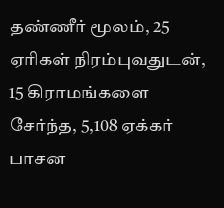தண்ணீர் மூலம், 25 ஏரிகள் நிரம்புவதுடன், 15 கிராமங்களை சேர்ந்த, 5,108 ஏக்கர் பாசன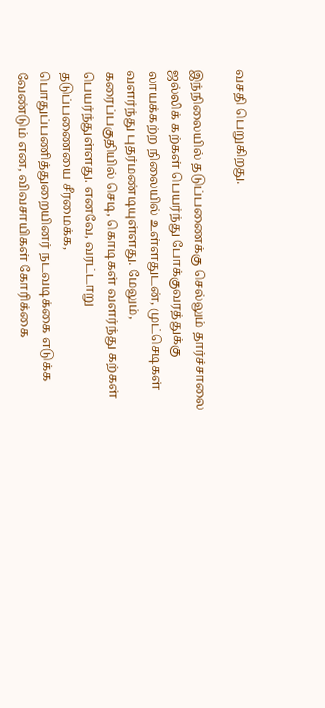வசதி பெறுகிறது.

இந்நிலையில் தடுப்பணைக்கு செல்லும் தார்ச்சாலை ஜல்லிக் கற்கள் பெயர்ந்து போக்குவரத்துக்கு லாயக்கற்ற நிலையில் உள்ளதுடன், முட்செடிகள் வளர்ந்து புதர்மண்டியுள்ளது. மேலும், கரைப்பகுதியில் செடி, கொடிகள் வளர்ந்து கற்கள் பெயர்ந்துள்ளது. எனவே, வரட்டாறு தடுப்பணையை சீரமைக்க, பொதுப்பணித்துறையினர் நடவடிக்கை எடுக்க வேண்டும் என, விவசாயிகள் கோரிக்கை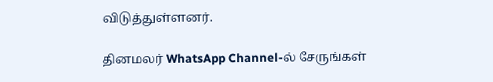விடுத்துள்ளனர்.

தினமலர் WhatsApp Channel-ல் சேருங்கள்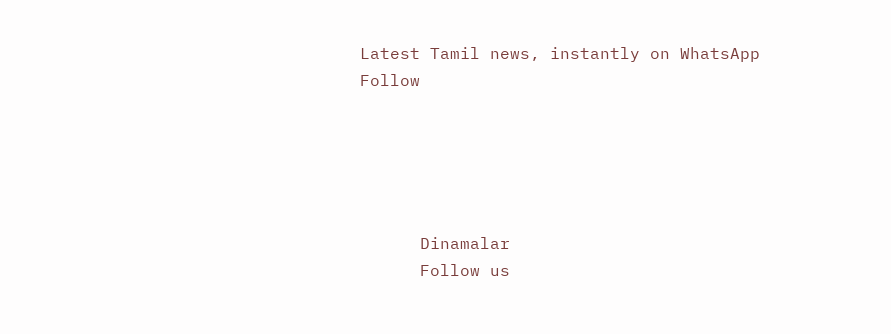Latest Tamil news, instantly on WhatsApp
Follow





      Dinamalar
      Follow us